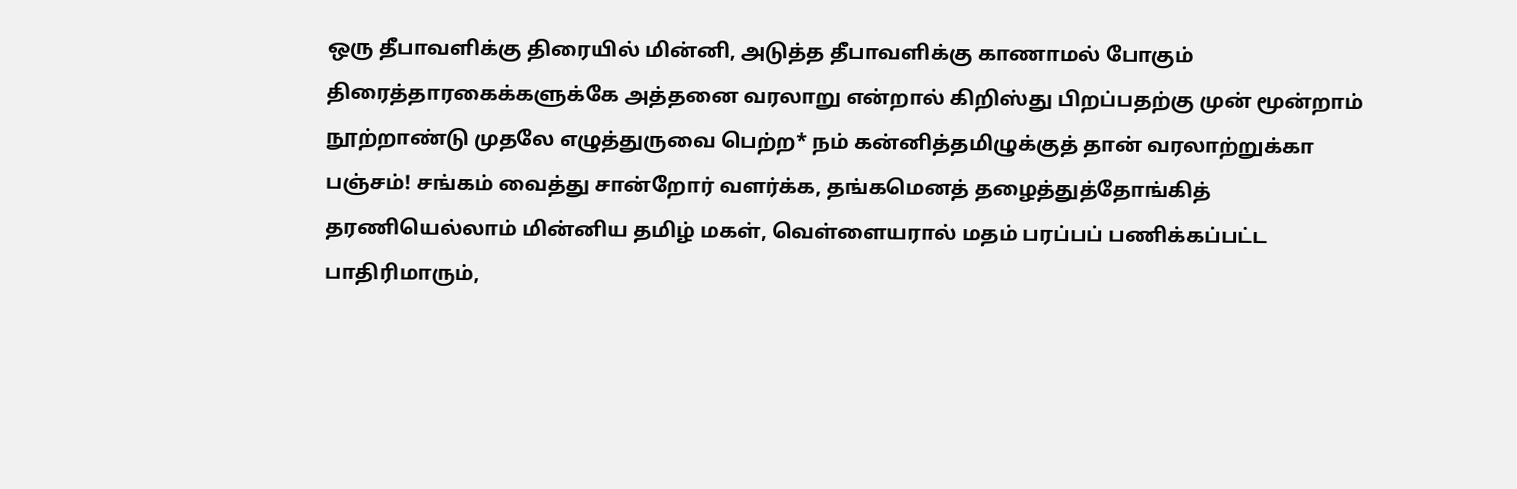ஒரு தீபாவளிக்கு திரையில் மின்னி, அடுத்த தீபாவளிக்கு காணாமல் போகும் திரைத்தாரகைக்களுக்கே அத்தனை வரலாறு என்றால் கிறிஸ்து பிறப்பதற்கு முன் மூன்றாம் நூற்றாண்டு முதலே எழுத்துருவை பெற்ற* நம் கன்னித்தமிழுக்குத் தான் வரலாற்றுக்கா பஞ்சம்! சங்கம் வைத்து சான்றோர் வளர்க்க, தங்கமெனத் தழைத்துத்தோங்கித் தரணியெல்லாம் மின்னிய தமிழ் மகள், வெள்ளையரால் மதம் பரப்பப் பணிக்கப்பட்ட பாதிரிமாரும்,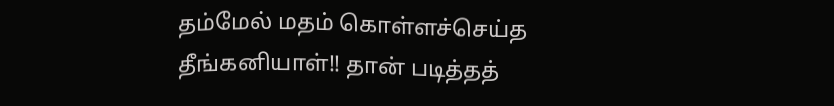தம்மேல் மதம் கொள்ளச்செய்த தீங்கனியாள்!! தான் படித்தத்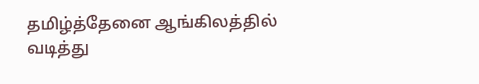தமிழ்த்தேனை ஆங்கிலத்தில் வடித்து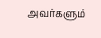அவர்களும்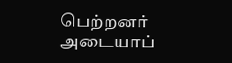பெற்றனர் அடையாப்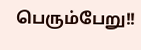பெரும்பேறு!!